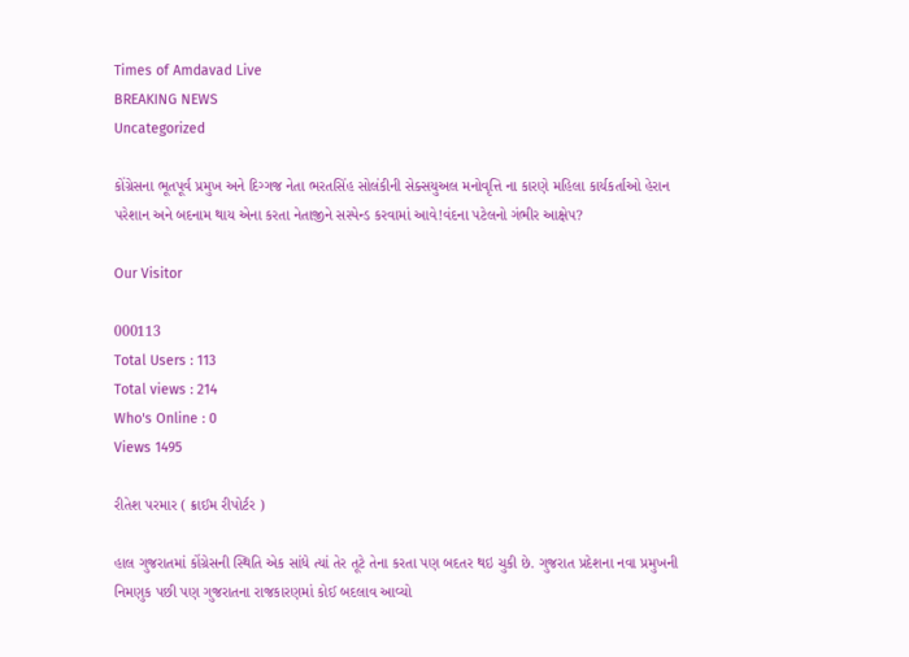Times of Amdavad Live
BREAKING NEWS
Uncategorized

કોંગ્રેસના ભૂતપૂર્વ પ્રમુખ અને દિગ્ગજ નેતા ભરતસિંહ સોલંકીની સેક્સયુઅલ મનોવૃત્તિ ના કારણે મહિલા કાર્યકર્તાઓ હેરાન પરેશાન અને બદનામ થાય એના કરતા નેતાજીને સસ્પેન્ડ કરવામાં આવે!વંદના પટેલનો ગંભીર આક્ષેપ?

Our Visitor

000113
Total Users : 113
Total views : 214
Who's Online : 0
Views 1495

રીતેશ પરમાર ( ક્રાઈમ રીપોર્ટર )

હાલ ગુજરાતમાં કોંગ્રેસની સ્થિતિ એક સાંધે ત્યાં તેર તૂટે તેના કરતા પણ બદતર થઇ ચુકી છે. ગુજરાત પ્રદેશના નવા પ્રમુખની નિમણુક પછી પણ ગુજરાતના રાજકારણમાં કોઈ બદલાવ આવ્યો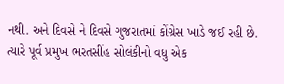નથી. અને દિવસે ને દિવસે ગુજરાતમાં કોંગ્રેસ ખાડે જઈ રહી છે. ત્યારે પૂર્વ પ્રમુખ ભરતસીંહ સોલંકીનો વધુ એક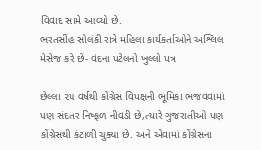વિવાદ સામે આવ્યો છે.
ભરતસીંહ સોલંકી રાત્રે મહિલા કાર્યકર્તાઓને અશ્લિલ મેસેજ કરે છે- વંદના પટેલનો ખુલ્લો પત્ર

છેલ્લા ૨૫ વર્ષથી કોંગ્રેસ વિપક્ષની ભૂમિકા ભજવવામાં પણ સંદતર નિષ્ફળ નીવડી છે,ત્યારે ગુજરાતીઓ પણ કોંગ્રેસથી કંટાળી ચુક્યા છે. અને એવામાં કોંગ્રેસના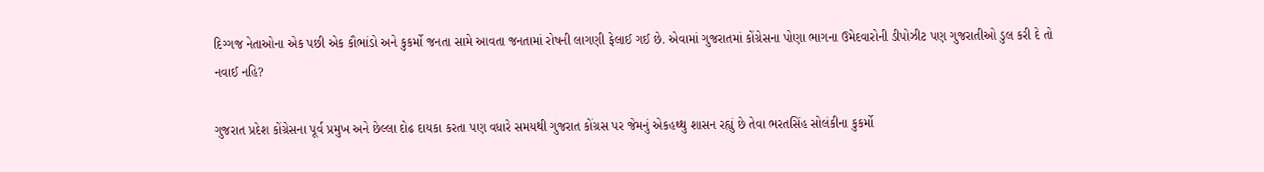દિગ્ગજ નેતાઓના એક પછી એક કૌભાંડો અને કુકર્મો જનતા સામે આવતા જનતામાં રોષની લાગણી ફેલાઈ ગઈ છે. એવામાં ગુજરાતમાં કોંગ્રેસના પોણા ભાગના ઉમેદવારોની ડીપોઝીટ પણ ગુજરાતીઓ ડુલ કરી દે તો નવાઈ નહિ?

ગુજરાત પ્રદેશ કોંગ્રેસના પૂર્વ પ્રમુખ અને છેલ્લા દોઢ દાયકા કરતા પણ વધારે સમયથી ગુજરાત કોંગ્રસ પર જેમનું એકહથ્થુ શાસન રહ્યું છે તેવા ભરતસિંહ સોલંકીના કુકર્મો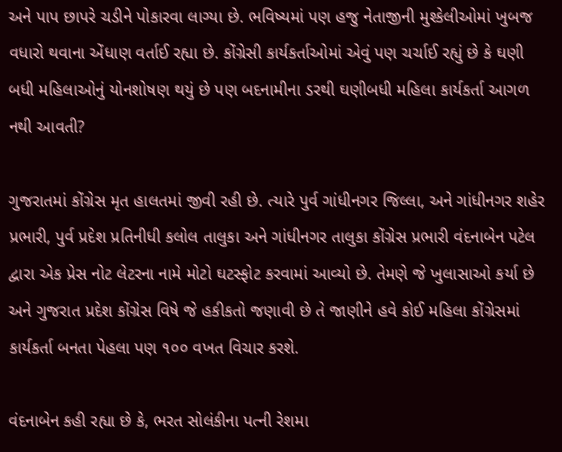અને પાપ છાપરે ચડીને પોકારવા લાગ્યા છે. ભવિષ્યમાં પણ હજુ નેતાજીની મુશ્કેલીઓમાં ખુબજ વધારો થવાના એંધાણ વર્તાઈ રહ્યા છે. કોંગ્રેસી કાર્યકર્તાઓમાં એવું પણ ચર્ચાઈ રહ્યું છે કે ઘણી બધી મહિલાઓનું યોનશોષણ થયું છે પણ બદનામીના ડરથી ઘણીબધી મહિલા કાર્યકર્તા આગળ નથી આવતી?

ગુજરાતમાં કોંગ્રેસ મૃત હાલતમાં જીવી રહી છે. ત્યારે પુર્વ ગાંધીનગર જિલ્લા, અને ગાંધીનગર શહેર પ્રભારી, પુર્વ પ્રદેશ પ્રતિનીધી કલોલ તાલુકા અને ગાંધીનગર તાલુકા કોંગ્રેસ પ્રભારી વંદનાબેન પટેલ દ્વારા એક પ્રેસ નોટ લેટરના નામે મોટો ઘટસ્ફોટ કરવામાં આવ્યો છે. તેમણે જે ખુલાસાઓ કર્યા છે અને ગુજરાત પ્રદેશ કોંગ્રેસ વિષે જે હકીકતો જણાવી છે તે જાણીને હવે કોઈ મહિલા કોંગ્રેસમાં કાર્યકર્તા બનતા પેહલા પણ ૧૦૦ વખત વિચાર કરશે.

વંદનાબેન કહી રહ્યા છે કે, ભરત સોલંકીના પત્ની રેશમા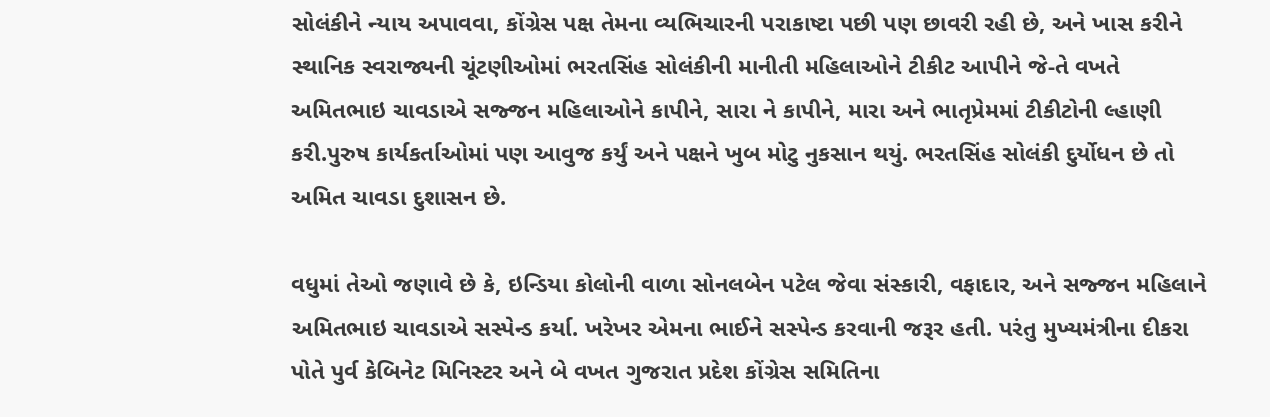સોલંકીને ન્યાય અપાવવા, કોંગ્રેસ પક્ષ તેમના વ્યભિચારની પરાકાષ્ટા પછી પણ છાવરી રહી છે, અને ખાસ કરીને સ્થાનિક સ્વરાજ્યની ચૂંટણીઓમાં ભરતસિંહ સોલંકીની માનીતી મહિલાઓને ટીકીટ આપીને જે-તે વખતે અમિતભાઇ ચાવડાએ સજ્જન મહિલાઓને કાપીને, સારા ને કાપીને, મારા અને ભાતૃપ્રેમમાં ટીકીટોની લ્હાણી કરી.પુરુષ કાર્યકર્તાઓમાં પણ આવુજ કર્યું અને પક્ષને ખુબ મોટુ નુકસાન થયું. ભરતસિંહ સોલંકી દુર્યોધન છે તો અમિત ચાવડા દુશાસન છે.

વધુમાં તેઓ જણાવે છે કે, ઇન્ડિયા કોલોની વાળા સોનલબેન પટેલ જેવા સંસ્કારી, વફાદાર, અને સજ્જન મહિલાને અમિતભાઇ ચાવડાએ સસ્પેન્ડ કર્યા. ખરેખર એમના ભાઈને સસ્પેન્ડ કરવાની જરૂર હતી. પરંતુ મુખ્યમંત્રીના દીકરા પોતે પુર્વ કેબિનેટ મિનિસ્ટર અને બે વખત ગુજરાત પ્રદેશ કોંગ્રેસ સમિતિના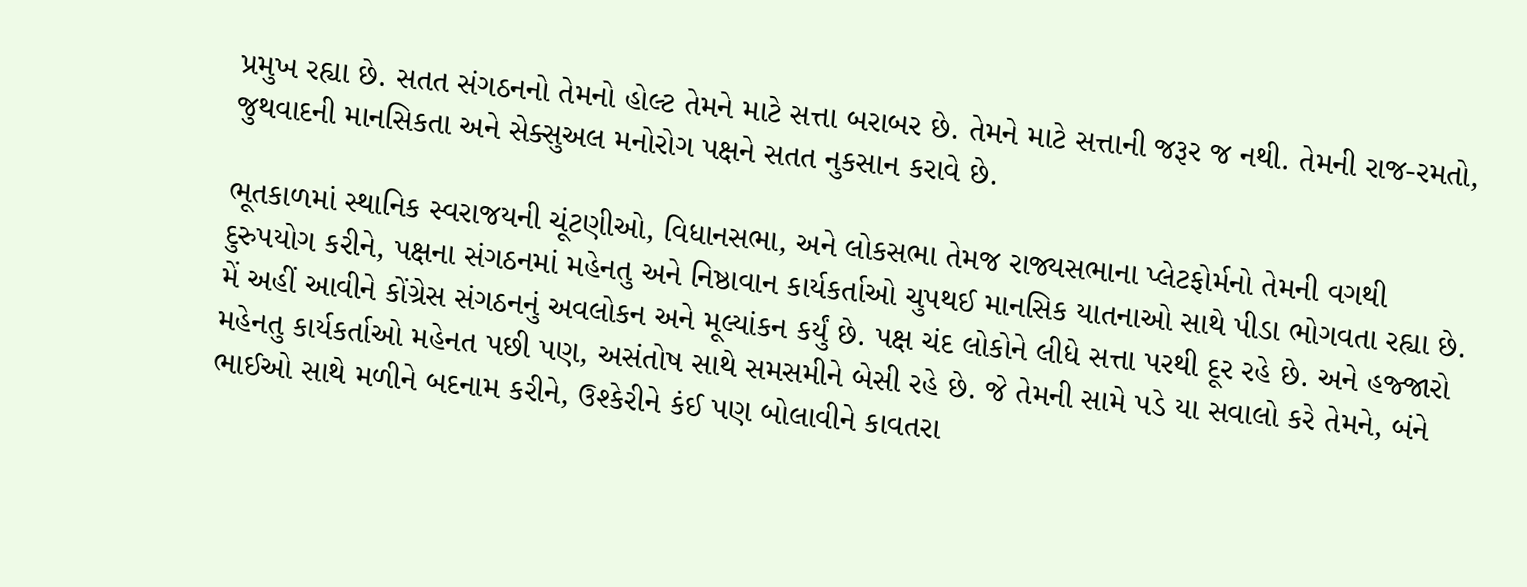પ્રમુખ રહ્યા છે. સતત સંગઠનનો તેમનો હોલ્ટ તેમને માટે સત્તા બરાબર છે. તેમને માટે સત્તાની જરૂર જ નથી. તેમની રાજ-રમતો, જુથવાદની માનસિકતા અને સેક્સુઅલ મનોરોગ પક્ષને સતત નુકસાન કરાવે છે.

ભૂતકાળમાં સ્થાનિક સ્વરાજયની ચૂંટણીઓ, વિધાનસભા, અને લોકસભા તેમજ રાજ્યસભાના પ્લેટફોર્મનો તેમની વગથી દુરુપયોગ કરીને, પક્ષના સંગઠનમાં મહેનતુ અને નિષ્ઠાવાન કાર્યકર્તાઓ ચુપથઈ માનસિક યાતનાઓ સાથે પીડા ભોગવતા રહ્યા છે. મેં અહીં આવીને કોંગ્રેસ સંગઠનનું અવલોકન અને મૂલ્યાંકન કર્યું છે. પક્ષ ચંદ લોકોને લીધે સત્તા પરથી દૂર રહે છે. અને હજ્જારો મહેનતુ કાર્યકર્તાઓ મહેનત પછી પણ, અસંતોષ સાથે સમસમીને બેસી રહે છે. જે તેમની સામે પડે યા સવાલો કરે તેમને, બંને ભાઈઓ સાથે મળીને બદનામ કરીને, ઉશ્કેરીને કંઈ પણ બોલાવીને કાવતરા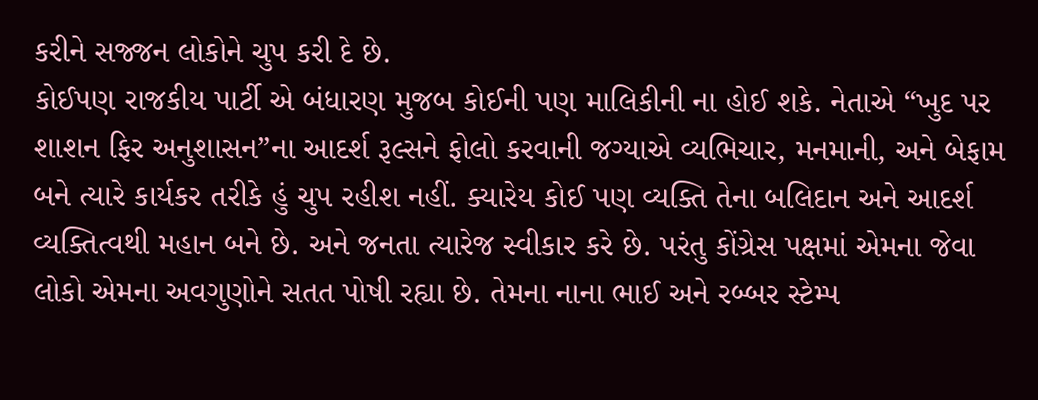કરીને સજ્જન લોકોને ચુપ કરી દે છે.
કોઈપણ રાજકીય પાર્ટી એ બંધારણ મુજબ કોઈની પણ માલિકીની ના હોઈ શકે. નેતાએ “ખુદ પર શાશન ફિર અનુશાસન”ના આદર્શ રૂલ્સને ફોલો કરવાની જગ્યાએ વ્યભિચાર, મનમાની, અને બેફામ બને ત્યારે કાર્યકર તરીકે હું ચુપ રહીશ નહીં. ક્યારેય કોઈ પણ વ્યક્તિ તેના બલિદાન અને આદર્શ વ્યક્તિત્વથી મહાન બને છે. અને જનતા ત્યારેજ સ્વીકાર કરે છે. પરંતુ કોંગ્રેસ પક્ષમાં એમના જેવા લોકો એમના અવગુણોને સતત પોષી રહ્યા છે. તેમના નાના ભાઈ અને રબ્બર સ્ટેમ્પ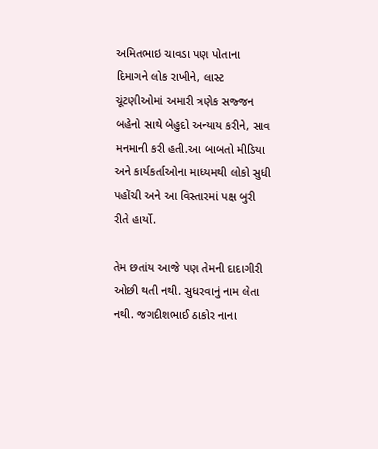અમિતભાઇ ચાવડા પણ પોતાના દિમાગને લોક રાખીને, લાસ્ટ ચૂંટણીઓમાં અમારી ત્રણેક સજ્જન બહેનો સાથે બેહુદો અન્યાય કરીને, સાવ મનમાની કરી હતી.આ બાબતો મીડિયા અને કાર્યકર્તાઓના માધ્યમથી લોકો સુધી પહોંચી અને આ વિસ્તારમાં પક્ષ બુરી રીતે હાર્યો.

તેમ છતાંય આજે પણ તેમની દાદાગીરી ઓછી થતી નથી. સુધરવાનું નામ લેતા નથી. જગદીશભાઈ ઠાકોર નાના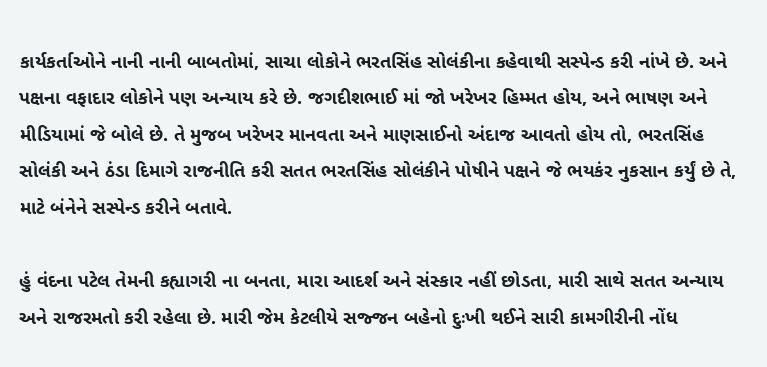કાર્યકર્તાઓને નાની નાની બાબતોમાં, સાચા લોકોને ભરતસિંહ સોલંકીના કહેવાથી સસ્પેન્ડ કરી નાંખે છે. અને પક્ષના વફાદાર લોકોને પણ અન્યાય કરે છે. જગદીશભાઈ માં જો ખરેખર હિમ્મત હોય, અને ભાષણ અને મીડિયામાં જે બોલે છે. તે મુજબ ખરેખર માનવતા અને માણસાઈનો અંદાજ આવતો હોય તો, ભરતસિંહ સોલંકી અને ઠંડા દિમાગે રાજનીતિ કરી સતત ભરતસિંહ સોલંકીને પોષીને પક્ષને જે ભયકંર નુકસાન કર્યું છે તે, માટે બંનેને સસ્પેન્ડ કરીને બતાવે.

હું વંદના પટેલ તેમની કહ્યાગરી ના બનતા, મારા આદર્શ અને સંસ્કાર નહીં છોડતા, મારી સાથે સતત અન્યાય અને રાજરમતો કરી રહેલા છે. મારી જેમ કેટલીયે સજ્જન બહેનો દુઃખી થઈને સારી કામગીરીની નોંધ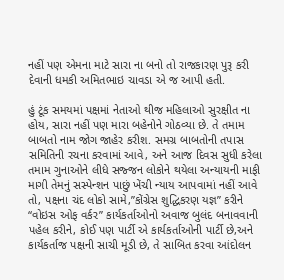નહીં પણ એમના માટે સારા ના બનો તો રાજકારણ પુરૂ કરી દેવાની ધમકી અમિતભાઇ ચાવડા એ જ આપી હતી.

હું ટૂંક સમયમાં પક્ષમાં નેતાઓ થીજ મહિલાઓ સુરક્ષીત ના હોય, સારા નહીં પણ મારા બહેનોને ગોઠવ્યા છે. તે તમામ બાબતો નામ જોગ જાહેર કરીશ. સમગ્ર બાબતોની તપાસ સમિતિની રચના કરવામાં આવે, અને આજ દિવસ સુધી કરેલા તમામ ગુનાઓને લીધે સજ્જન લોકોને થયેલા અન્યાયની માફી માગી તેમનું સસ્પેન્શન પાછું ખેંચી ન્યાય આપવામાં નહીં આવે તો, પક્ષના ચંદ લોકો સામે,”કોંગ્રેસ શુદ્ધિકરણ યજ્ઞ” કરીને “વોઇસ ઓફ વર્કર” કાર્યકર્તાઓનો અવાજ બુલંદ બનાવવાની પહેલ કરીને, કોઈ પણ પાર્ટી એ કાર્યકર્તાઓની પાર્ટી છે,અને કાર્યકર્તાજ પક્ષની સાચી મૂડી છે, તે સાબિત કરવા આંદોલન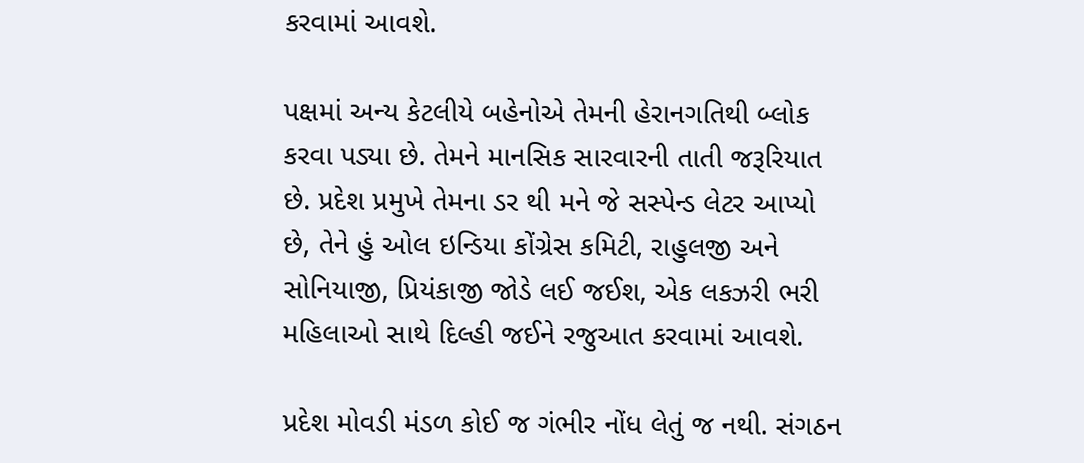કરવામાં આવશે.

પક્ષમાં અન્ય કેટલીયે બહેનોએ તેમની હેરાનગતિથી બ્લોક કરવા પડ્યા છે. તેમને માનસિક સારવારની તાતી જરૂરિયાત છે. પ્રદેશ પ્રમુખે તેમના ડર થી મને જે સસ્પેન્ડ લેટર આપ્યો છે, તેને હું ઓલ ઇન્ડિયા કોંગ્રેસ કમિટી, રાહુલજી અને સોનિયાજી, પ્રિયંકાજી જોડે લઈ જઈશ, એક લકઝરી ભરી મહિલાઓ સાથે દિલ્હી જઈને રજુઆત કરવામાં આવશે.

પ્રદેશ મોવડી મંડળ કોઈ જ ગંભીર નોંધ લેતું જ નથી. સંગઠન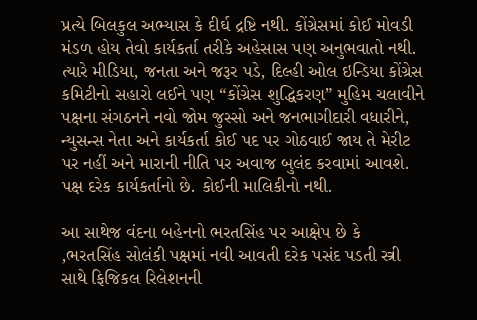પ્રત્યે બિલકુલ અભ્યાસ કે દીર્ઘ દ્રષ્ટિ નથી. કોંગ્રેસમાં કોઈ મોવડી મંડળ હોય તેવો કાર્યકર્તા તરીકે અહેસાસ પણ અનુભવાતો નથી. ત્યારે મીડિયા, જનતા અને જરૂર પડે, દિલ્હી ઓલ ઇન્ડિયા કોંગ્રેસ કમિટીનો સહારો લઈને પણ “કોંગ્રેસ શુદ્ધિકરણ” મુહિમ ચલાવીને પક્ષના સંગઠનને નવો જોમ જુસ્સો અને જનભાગીદારી વધારીને, ન્યુસન્સ નેતા અને કાર્યકર્તા કોઈ પદ પર ગોઠવાઈ જાય તે મેરીટ પર નહીં અને મારાની નીતિ પર અવાજ બુલંદ કરવામાં આવશે. પક્ષ દરેક કાર્યકર્તાનો છે. કોઈની માલિકીનો નથી.

આ સાથેજ વંદના બહેનનો ભરતસિંહ પર આક્ષેપ છે કે ,ભરતસિંહ સોલંકી પક્ષમાં નવી આવતી દરેક પસંદ પડતી સ્ત્રી સાથે ફિજિકલ રિલેશનની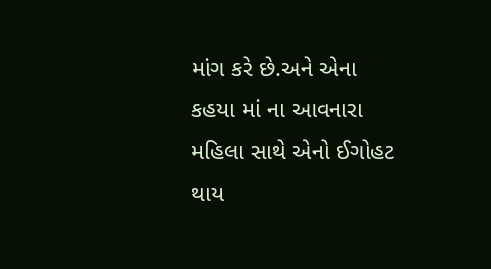માંગ કરે છે.અને એના કહયા માં ના આવનારા મહિલા સાથે એનો ઈગોહટ થાય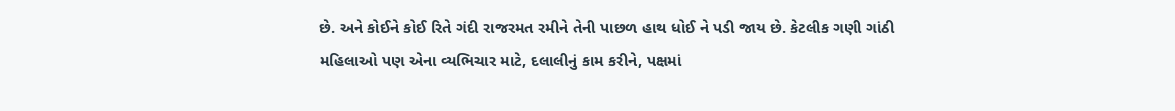છે. અને કોઈને કોઈ રિતે ગંદી રાજરમત રમીને તેની પાછળ હાથ ધોઈ ને પડી જાય છે. કેટલીક ગણી ગાંઠી મહિલાઓ પણ એના વ્યભિચાર માટે, દલાલીનું કામ કરીને, પક્ષમાં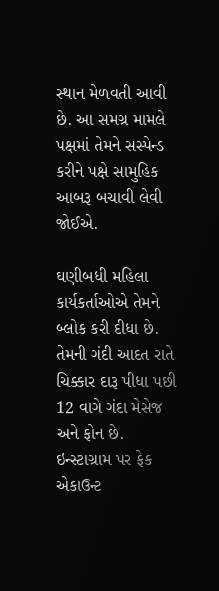સ્થાન મેળવતી આવી છે. આ સમગ્ર મામલે પક્ષમાં તેમને સસ્પેન્ડ કરીને પક્ષે સામુહિક આબરૂ બચાવી લેવી જોઈએ.

ઘણીબધી મહિલા કાર્યકર્તાઓએ તેમને બ્લોક કરી દીધા છે. તેમની ગંદી આદત રાતે ચિક્કાર દારૂ પીધા પછી 12 વાગે ગંદા મેસેજ અને ફોન છે. ઇન્સ્ટાગ્રામ પર ફેક એકાઉન્ટ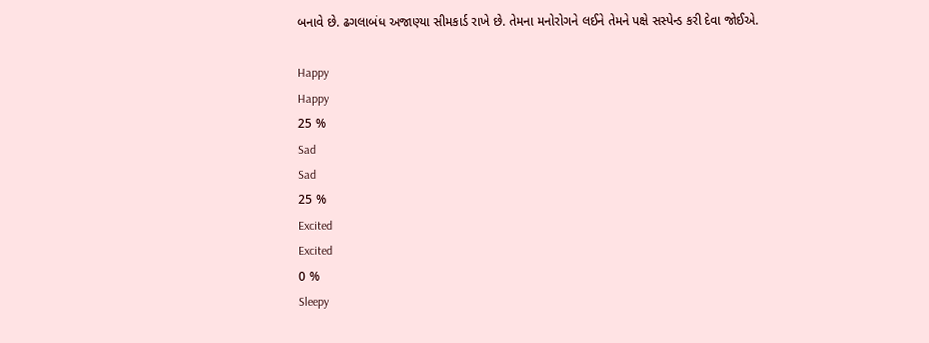બનાવે છે. ઢગલાબંધ અજાણ્યા સીમકાર્ડ રાખે છે. તેમના મનોરોગને લઈને તેમને પક્ષે સસ્પેન્ડ કરી દેવા જોઈએ.

Happy
Happy
25 %
Sad
Sad
25 %
Excited
Excited
0 %
Sleepy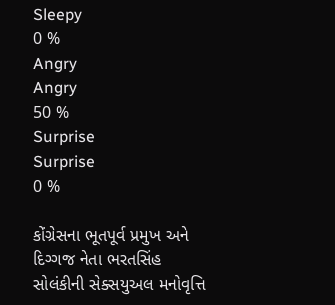Sleepy
0 %
Angry
Angry
50 %
Surprise
Surprise
0 %

કોંગ્રેસના ભૂતપૂર્વ પ્રમુખ અને દિગ્ગજ નેતા ભરતસિંહ સોલંકીની સેક્સયુઅલ મનોવૃત્તિ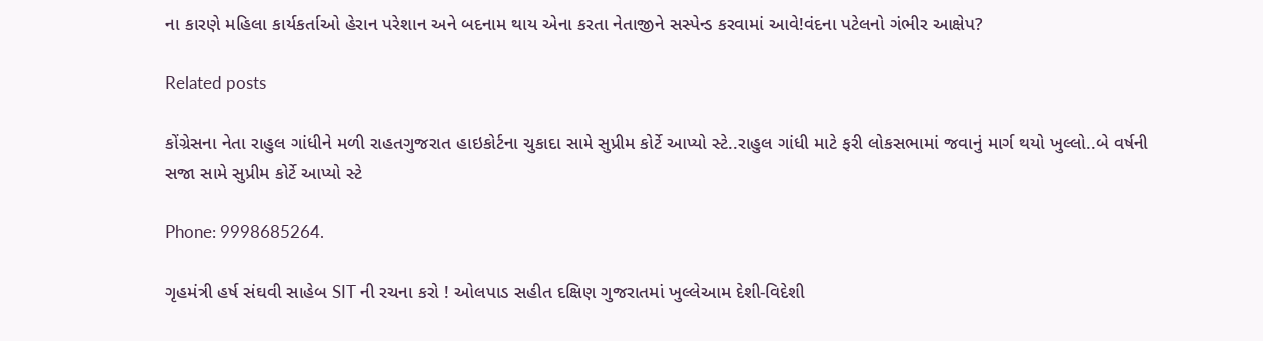ના કારણે મહિલા કાર્યકર્તાઓ હેરાન પરેશાન અને બદનામ થાય એના કરતા નેતાજીને સસ્પેન્ડ કરવામાં આવે!વંદના પટેલનો ગંભીર આક્ષેપ?

Related posts

કોંગ્રેસના નેતા રાહુલ ગાંધીને મળી રાહતગુજરાત હાઇકોર્ટના ચુકાદા સામે સુપ્રીમ કોર્ટે આપ્યો સ્ટે..રાહુલ ગાંધી માટે ફરી લોકસભામાં જવાનું માર્ગ થયો ખુલ્લો..બે વર્ષની સજા સામે સુપ્રીમ કોર્ટે આપ્યો સ્ટે

Phone: 9998685264.

ગૃહમંત્રી હર્ષ સંઘવી સાહેબ SIT ની રચના કરો ! ઓલપાડ સહીત દક્ષિણ ગુજરાતમાં ખુલ્લેઆમ દેશી-વિદેશી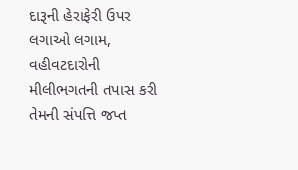દારૂની હેરાફેરી ઉપર લગાઓ લગામ, વહીવટદારોની મીલીભગતની તપાસ કરી તેમની સંપત્તિ જપ્ત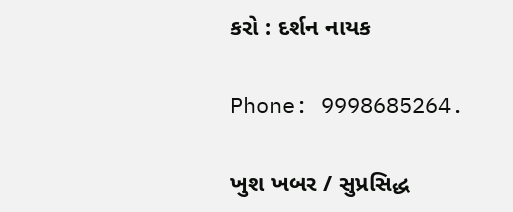કરો : દર્શન નાયક

Phone: 9998685264.

ખુશ ખબર / સુપ્રસિદ્ધ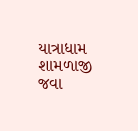યાત્રાધામ શામળાજી જવા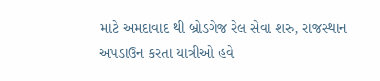માટે અમદાવાદ થી બ્રોડગેજ રેલ સેવા શરુ, રાજસ્થાન અપડાઉન કરતા યાત્રીઓ હવે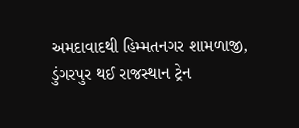અમદાવાદથી હિમ્મતનગર શામળાજી, ડુંગરપુર થઈ રાજસ્થાન ટ્રેન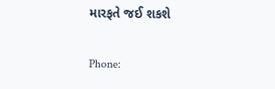મારફતે જઈ શકશે

Phone: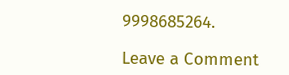9998685264.

Leave a Comment